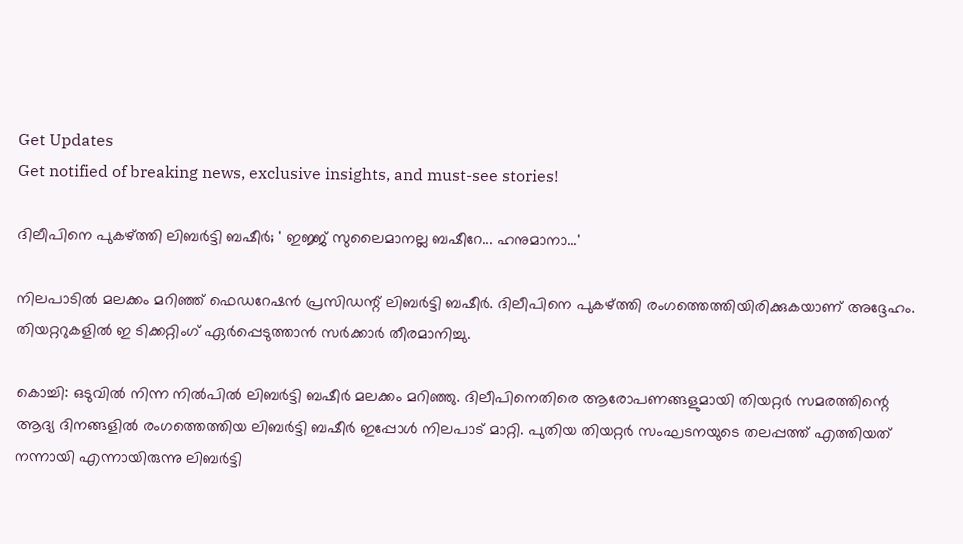Get Updates
Get notified of breaking news, exclusive insights, and must-see stories!

ദിലീപിനെ പുകഴ്ത്തി ലിബര്‍ട്ടി ബഷീര്‍; ' ഇജ്ജ് സുലൈമാനല്ല ബഷീറേ... ഹനുമാനാ...'

നിലപാടില്‍ മലക്കം മറിഞ്ഞ് ഫെഡറേഷന്‍ പ്രസിഡന്റ് ലിബര്‍ട്ടി ബഷീര്‍. ദിലീപിനെ പുകഴ്ത്തി രംഗത്തെത്തിയിരിക്കുകയാണ് അദ്ദേഹം. തിയറ്ററുകളില്‍ ഇ ടിക്കറ്റിംഗ് ഏര്‍പ്പെടുത്താന്‍ സര്‍ക്കാര്‍ തീരമാനിച്ചു.

കൊച്ചി: ഒടുവില്‍ നിന്ന നില്‍പില്‍ ലിബര്‍ട്ടി ബഷീര്‍ മലക്കം മറിഞ്ഞു. ദിലീപിനെതിരെ ആരോപണങ്ങളുമായി തിയറ്റര്‍ സമരത്തിന്റെ ആദ്യ ദിനങ്ങളില്‍ രംഗത്തെത്തിയ ലിബര്‍ട്ടി ബഷീര്‍ ഇപ്പോള്‍ നിലപാട് മാറ്റി. പുതിയ തിയറ്റര്‍ സംഘടനയുടെ തലപ്പത്ത് എത്തിയത് നന്നായി എന്നായിരുന്നു ലിബര്‍ട്ടി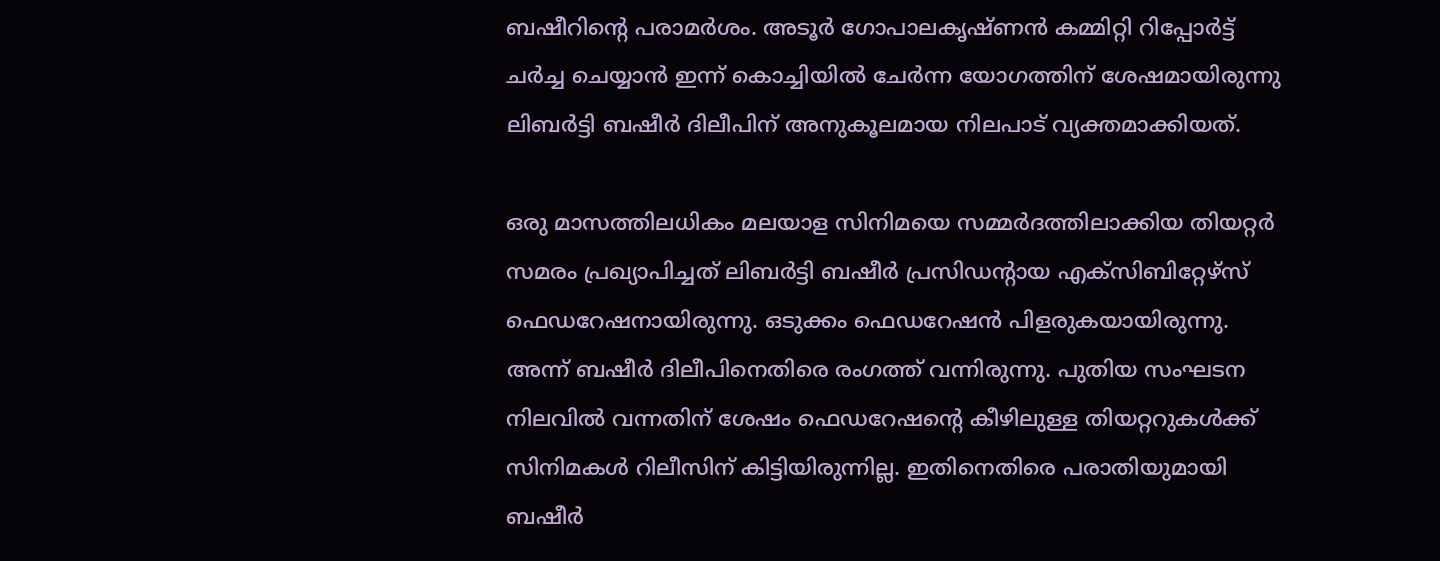ബഷീറിന്റെ പരാമര്‍ശം. അടൂര്‍ ഗോപാലകൃഷ്ണന്‍ കമ്മിറ്റി റിപ്പോര്‍ട്ട് ചര്‍ച്ച ചെയ്യാന്‍ ഇന്ന് കൊച്ചിയില്‍ ചേര്‍ന്ന യോഗത്തിന് ശേഷമായിരുന്നു ലിബര്‍ട്ടി ബഷീര്‍ ദിലീപിന് അനുകൂലമായ നിലപാട് വ്യക്തമാക്കിയത്.

ഒരു മാസത്തിലധികം മലയാള സിനിമയെ സമ്മര്‍ദത്തിലാക്കിയ തിയറ്റര്‍ സമരം പ്രഖ്യാപിച്ചത് ലിബര്‍ട്ടി ബഷീര്‍ പ്രസിഡന്റായ എക്‌സിബിറ്റേഴ്‌സ് ഫെഡറേഷനായിരുന്നു. ഒടുക്കം ഫെഡറേഷന്‍ പിളരുകയായിരുന്നു. അന്ന് ബഷീര്‍ ദിലീപിനെതിരെ രംഗത്ത് വന്നിരുന്നു. പുതിയ സംഘടന നിലവില്‍ വന്നതിന് ശേഷം ഫെഡറേഷന്റെ കീഴിലുള്ള തിയറ്ററുകള്‍ക്ക് സിനിമകള്‍ റിലീസിന് കിട്ടിയിരുന്നില്ല. ഇതിനെതിരെ പരാതിയുമായി ബഷീര്‍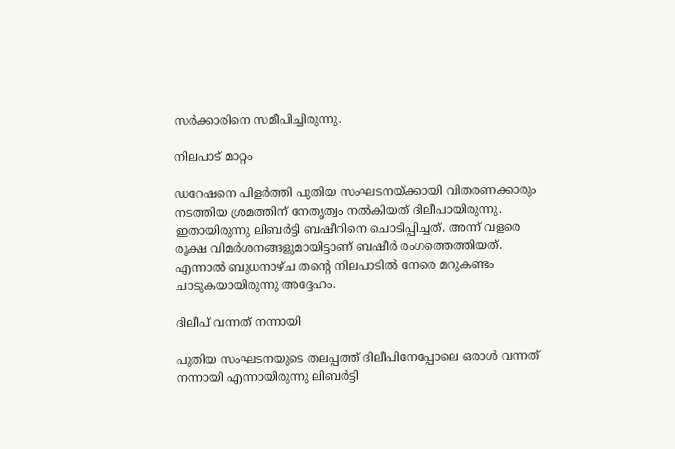സര്‍ക്കാരിനെ സമീപിച്ചിരുന്നു.

നിലപാട് മാറ്റം

ഡറേഷനെ പിളര്‍ത്തി പുതിയ സംഘടനയ്ക്കായി വിതരണക്കാരും നടത്തിയ ശ്രമത്തിന് നേതൃത്വം നല്‍കിയത് ദിലീപായിരുന്നു. ഇതായിരുന്നു ലിബര്‍ട്ടി ബഷീറിനെ ചൊടിപ്പിച്ചത്. അന്ന് വളരെ രൂക്ഷ വിമര്‍ശനങ്ങളുമായിട്ടാണ് ബഷീര്‍ രംഗത്തെത്തിയത്. എന്നാല്‍ ബുധനാഴ്ച തന്റെ നിലപാടില്‍ നേരെ മറുകണ്ടം ചാടുകയായിരുന്നു അദ്ദേഹം.

ദിലീപ് വന്നത് നന്നായി

പുതിയ സംഘടനയുടെ തലപ്പത്ത് ദിലീപിനേപ്പോലെ ഒരാള്‍ വന്നത് നന്നായി എന്നായിരുന്നു ലിബര്‍ട്ടി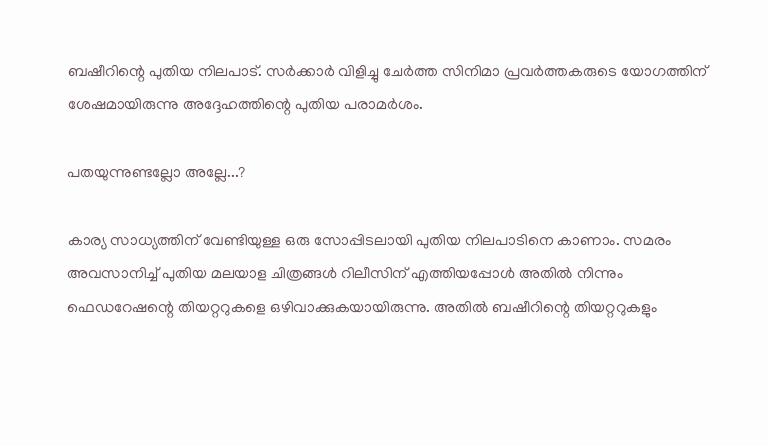ബഷീറിന്റെ പുതിയ നിലപാട്. സര്‍ക്കാര്‍ വിളിച്ചു ചേര്‍ത്ത സിനിമാ പ്രവര്‍ത്തകരുടെ യോഗത്തിന് ശേഷമായിരുന്നു അദ്ദേഹത്തിന്റെ പുതിയ പരാമര്‍ശം.

പതയുന്നുണ്ടല്ലോ അല്ലേ...?

കാര്യ സാധ്യത്തിന് വേണ്ടിയുള്ള ഒരു സോപ്പിടലായി പുതിയ നിലപാടിനെ കാണാം. സമരം അവസാനിച്ച് പുതിയ മലയാള ചിത്രങ്ങള്‍ റിലീസിന് എത്തിയപ്പോള്‍ അതില്‍ നിന്നും ഫെഡറേഷന്റെ തിയറ്ററുകളെ ഒഴിവാക്കുകയായിരുന്നു. അതില്‍ ബഷീറിന്റെ തിയറ്ററുകളും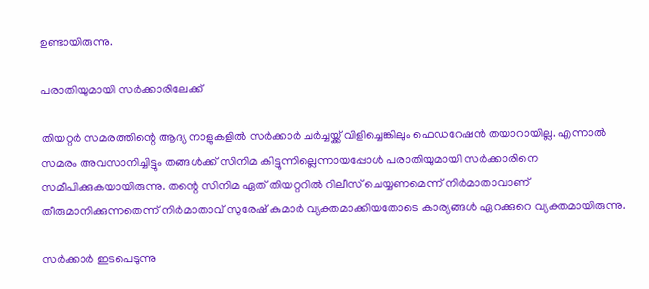ഉണ്ടായിരുന്നു.

പരാതിയുമായി സര്‍ക്കാരിലേക്ക്

തിയറ്റര്‍ സമരത്തിന്റെ ആദ്യ നാളുകളില്‍ സര്‍ക്കാര്‍ ചര്‍ച്ചയ്ക്ക് വിളിച്ചെങ്കിലും ഫെഡറേഷന്‍ തയാറായില്ല. എന്നാല്‍ സമരം അവസാനിച്ചിട്ടും തങ്ങള്‍ക്ക് സിനിമ കിട്ടുന്നില്ലെന്നായപ്പോള്‍ പരാതിയുമായി സര്‍ക്കാരിനെ സമീപിക്കുകയായിരുന്നു. തന്റെ സിനിമ ഏത് തിയറ്ററില്‍ റിലീസ് ചെയ്യണമെന്ന് നിര്‍മാതാവാണ് തീരുമാനിക്കുന്നതെന്ന് നിര്‍മാതാവ് സുരേഷ് കുമാര്‍ വ്യക്തമാക്കിയതോടെ കാര്യങ്ങള്‍ ഏറക്കുറെ വ്യക്തമായിരുന്നു.

സര്‍ക്കാര്‍ ഇടപെടുന്നു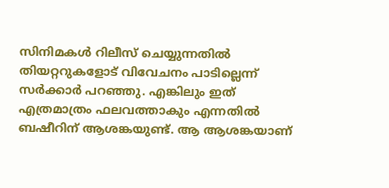സിനിമകള്‍ റിലീസ് ചെയ്യുന്നതില്‍ തിയറ്ററുകളോട് വിവേചനം പാടില്ലെന്ന് സര്‍ക്കാര്‍ പറഞ്ഞു. എങ്കിലും ഇത് എത്രമാത്രം ഫലവത്താകും എന്നതില്‍ ബഷീറിന് ആശങ്കയുണ്ട്. ആ ആശങ്കയാണ്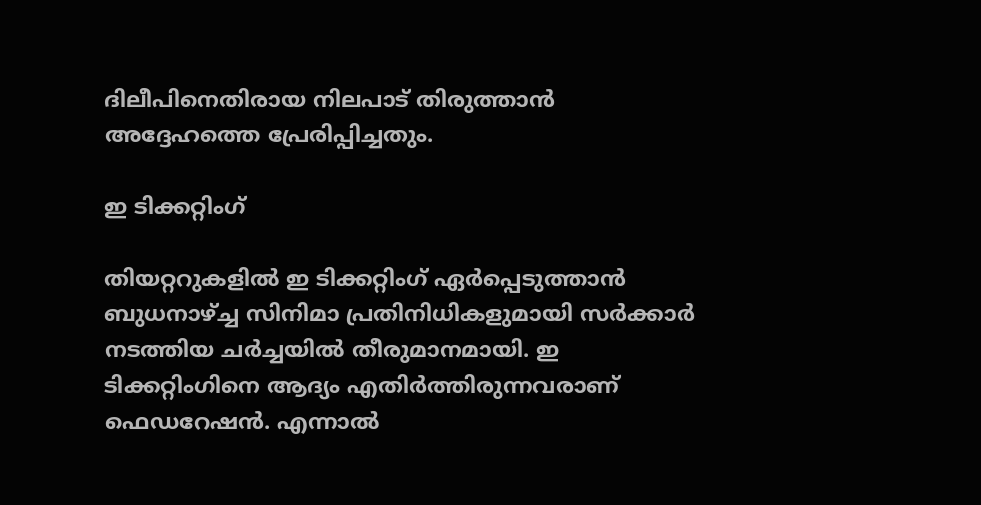ദിലീപിനെതിരായ നിലപാട് തിരുത്താന്‍ അദ്ദേഹത്തെ പ്രേരിപ്പിച്ചതും.

ഇ ടിക്കറ്റിംഗ്

തിയറ്ററുകളില്‍ ഇ ടിക്കറ്റിംഗ് ഏര്‍പ്പെടുത്താന്‍ ബുധനാഴ്ച്ച സിനിമാ പ്രതിനിധികളുമായി സര്‍ക്കാര്‍ നടത്തിയ ചര്‍ച്ചയില്‍ തീരുമാനമായി. ഇ ടിക്കറ്റിംഗിനെ ആദ്യം എതിര്‍ത്തിരുന്നവരാണ് ഫെഡറേഷന്‍. എന്നാല്‍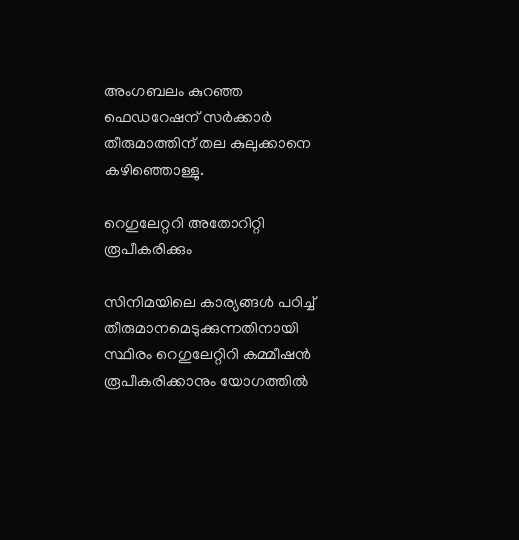അംഗബലം കുറഞ്ഞ ഫെഡറേഷന് സര്‍ക്കാര്‍ തീരുമാത്തിന് തല കുലുക്കാനെ കഴിഞ്ഞൊള്ളു.

റെഗുലേറ്ററി അതോറിറ്റി രൂപീകരിക്കും

സിനിമയിലെ കാര്യങ്ങള്‍ പഠിച്ച് തീരുമാനമെടുക്കുന്നതിനായി സ്ഥിരം റെഗുലേറ്റിറി കമ്മീഷന്‍ രൂപീകരിക്കാനും യോഗത്തില്‍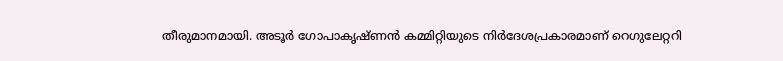തീരുമാനമായി. അടൂര്‍ ഗോപാകൃഷ്ണന്‍ കമ്മിറ്റിയുടെ നിര്‍ദേശപ്രകാരമാണ് റെഗുലേറ്ററി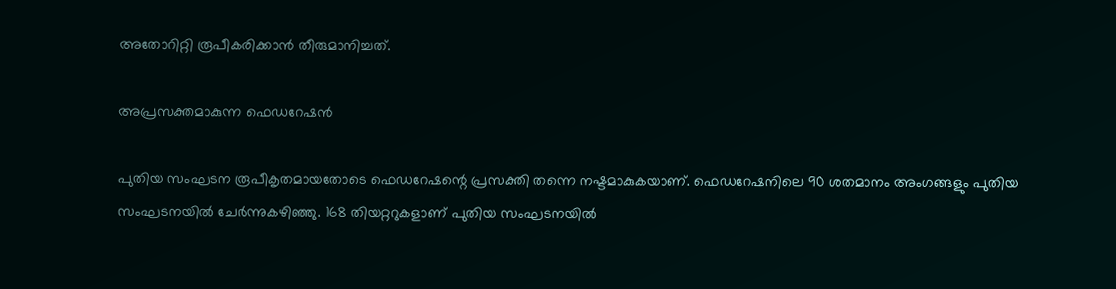അതോറിറ്റി രൂപീകരിക്കാന്‍ തീരുമാനിച്ചത്.

അപ്രസക്തമാകുന്ന ഫെഡറേഷന്‍

പുതിയ സംഘടന രൂപീകൃതമായതോടെ ഫെഡറേഷന്റെ പ്രസക്തി തന്നെ നഷ്ടമാകുകയാണ്. ഫെഡറേഷനിലെ 90 ശതമാനം അംഗങ്ങളും പുതിയ സംഘടനയില്‍ ചേര്‍ന്നുകഴിഞ്ഞു. 168 തിയറ്ററുകളാണ് പുതിയ സംഘടനയില്‍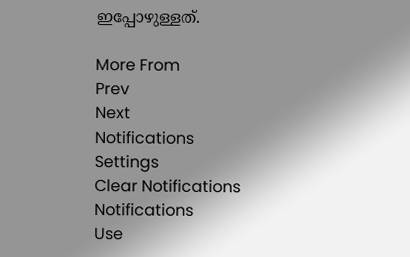ഇപ്പോഴുള്ളത്.

More From
Prev
Next
Notifications
Settings
Clear Notifications
Notifications
Use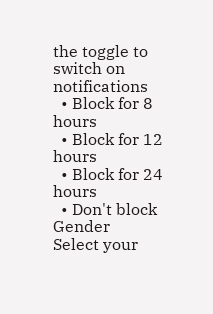the toggle to switch on notifications
  • Block for 8 hours
  • Block for 12 hours
  • Block for 24 hours
  • Don't block
Gender
Select your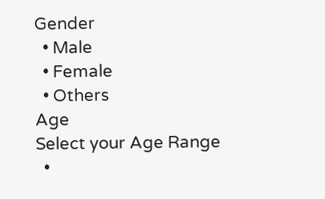Gender
  • Male
  • Female
  • Others
Age
Select your Age Range
  •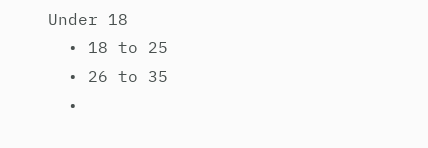Under 18
  • 18 to 25
  • 26 to 35
  •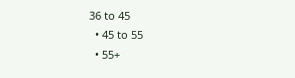36 to 45
  • 45 to 55
  • 55+